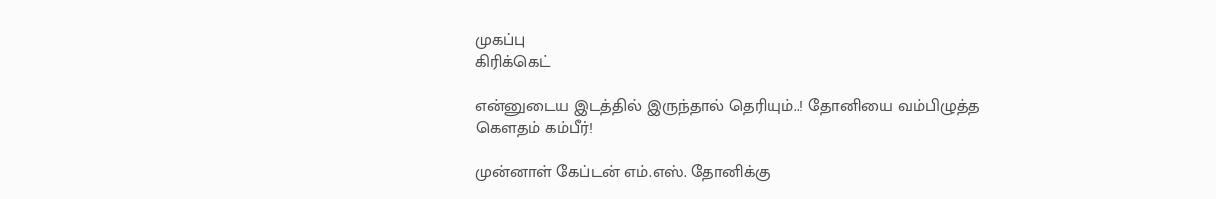முகப்பு
கிரிக்கெட்

என்னுடைய இடத்தில் இருந்தால் தெரியும்..! தோனியை வம்பிழுத்த கௌதம் கம்பீர்!

முன்னாள் கேப்டன் எம்.எஸ். தோனிக்கு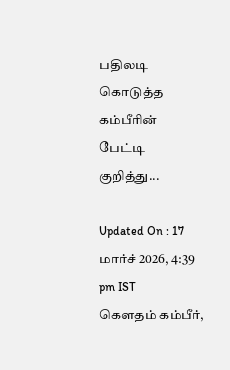பதிலடி கொடுத்த கம்பீரின் பேட்டி குறித்து...

Updated On : 17 மார்ச் 2026, 4:39 pm IST
கௌதம் கம்பீர்,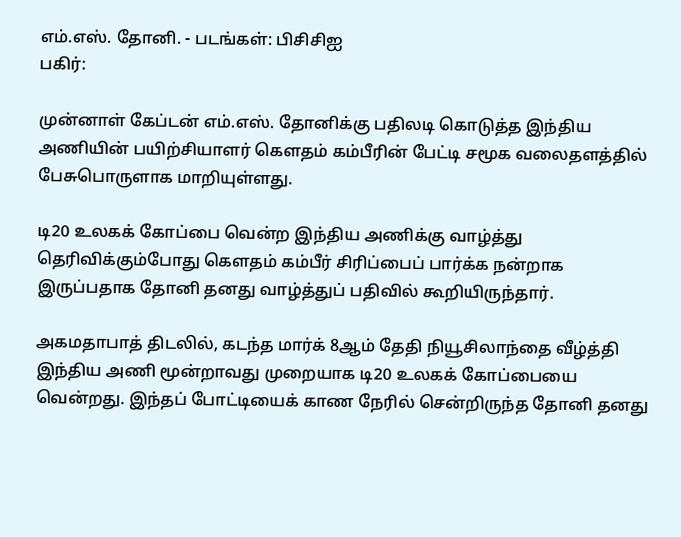எம்.எஸ். தோனி. - படங்கள்: பிசிசிஐ
பகிர்:

முன்னாள் கேப்டன் எம்.எஸ். தோனிக்கு பதிலடி கொடுத்த இந்திய அணியின் பயிற்சியாளர் கௌதம் கம்பீரின் பேட்டி சமூக வலைதளத்தில் பேசுபொருளாக மாறியுள்ளது.

டி20 உலகக் கோப்பை வென்ற இந்திய அணிக்கு வாழ்த்து தெரிவிக்கும்போது கௌதம் கம்பீர் சிரிப்பைப் பார்க்க நன்றாக இருப்பதாக தோனி தனது வாழ்த்துப் பதிவில் கூறியிருந்தார்.

அகமதாபாத் திடலில், கடந்த மார்க் 8ஆம் தேதி நியூசிலாந்தை வீழ்த்தி இந்திய அணி மூன்றாவது முறையாக டி20 உலகக் கோப்பையை வென்றது. இந்தப் போட்டியைக் காண நேரில் சென்றிருந்த தோனி தனது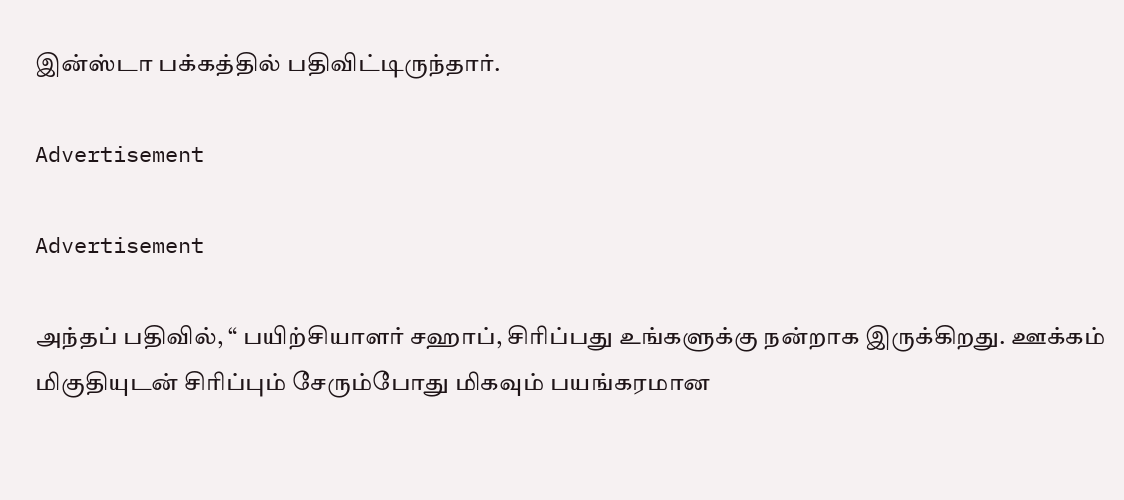இன்ஸ்டா பக்கத்தில் பதிவிட்டிருந்தார்.

Advertisement

Advertisement

அந்தப் பதிவில், “ பயிற்சியாளர் சஹாப், சிரிப்பது உங்களுக்கு நன்றாக இருக்கிறது. ஊக்கம் மிகுதியுடன் சிரிப்பும் சேரும்போது மிகவும் பயங்கரமான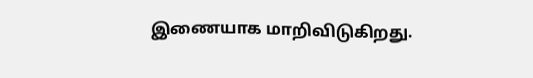இணையாக மாறிவிடுகிறது.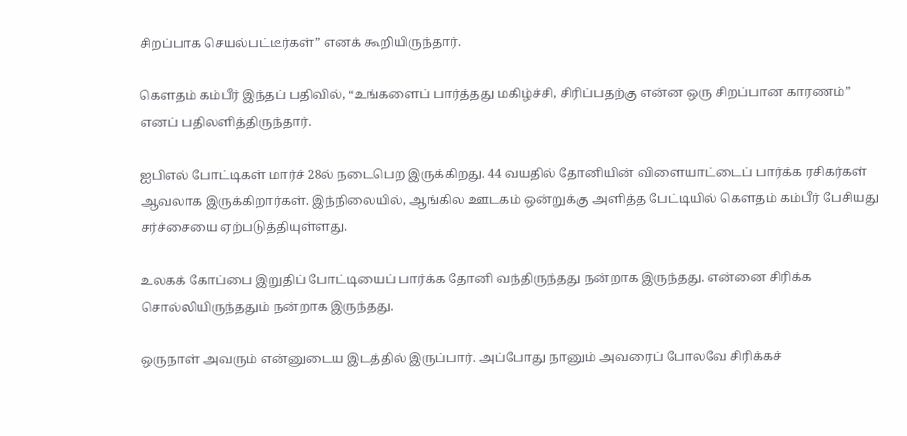சிறப்பாக செயல்பட்டீர்கள்” எனக் கூறியிருந்தார்.

கௌதம் கம்பீர் இந்தப் பதிவில், “உங்களைப் பார்த்தது மகிழ்ச்சி, சிரிப்பதற்கு என்ன ஒரு சிறப்பான காரணம்” எனப் பதிலளித்திருந்தார்.

ஐபிஎல் போட்டிகள் மார்ச் 28ல் நடைபெற இருக்கிறது. 44 வயதில் தோனியின் விளையாட்டைப் பார்க்க ரசிகர்கள் ஆவலாக இருக்கிறார்கள். இந்நிலையில், ஆங்கில ஊடகம் ஒன்றுக்கு அளித்த பேட்டியில் கௌதம் கம்பீர் பேசியது சர்ச்சையை ஏற்படுத்தியுள்ளது.

உலகக் கோப்பை இறுதிப் போட்டியைப் பார்க்க தோனி வந்திருந்தது நன்றாக இருந்தது. என்னை சிரிக்க சொல்லியிருந்ததும் நன்றாக இருந்தது.

ஒருநாள் அவரும் என்னுடைய இடத்தில் இருப்பார். அப்போது நானும் அவரைப் போலவே சிரிக்கச்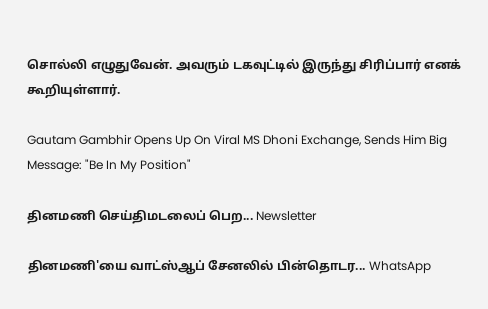சொல்லி எழுதுவேன். அவரும் டகவுட்டில் இருந்து சிரிப்பார் எனக் கூறியுள்ளார்.

Gautam Gambhir Opens Up On Viral MS Dhoni Exchange, Sends Him Big Message: "Be In My Position"

தினமணி செய்திமடலைப் பெற... Newsletter

தினமணி'யை வாட்ஸ்ஆப் சேனலில் பின்தொடர... WhatsApp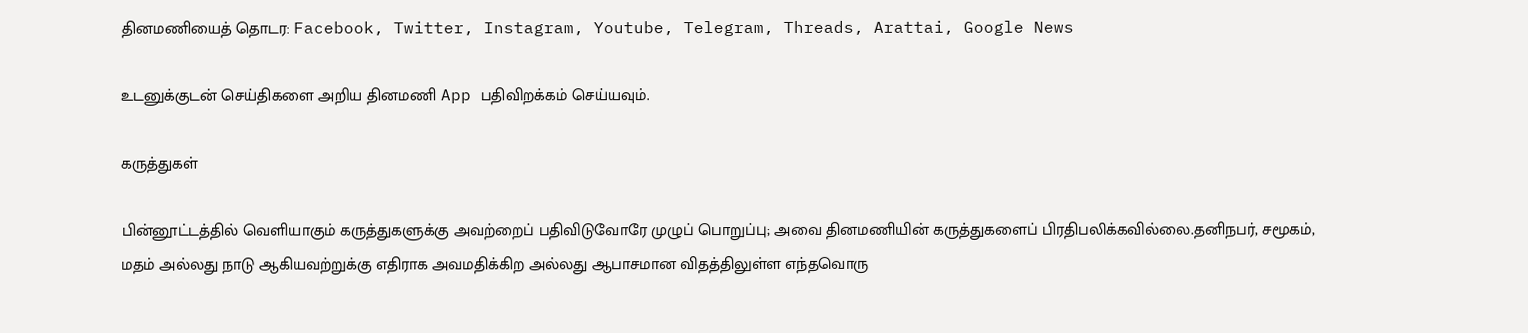தினமணியைத் தொடர: Facebook, Twitter, Instagram, Youtube, Telegram, Threads, Arattai, Google News

உடனுக்குடன் செய்திகளை அறிய தினமணி App பதிவிறக்கம் செய்யவும்.

கருத்துகள்

பின்னூட்டத்தில் வெளியாகும் கருத்துகளுக்கு அவற்றைப் பதிவிடுவோரே முழுப் பொறுப்பு; அவை தினமணியின் கருத்துகளைப் பிரதிபலிக்கவில்லை.தனிநபர், சமூகம், மதம் அல்லது நாடு ஆகியவற்றுக்கு எதிராக அவமதிக்கிற அல்லது ஆபாசமான விதத்திலுள்ள எந்தவொரு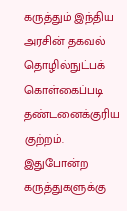கருத்தும் இந்திய அரசின் தகவல் தொழில்நுட்பக் கொள்கைப்படி தண்டனைக்குரிய குற்றம். இதுபோன்ற கருத்துகளுக்கு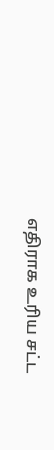எதிராக உரிய சட்ட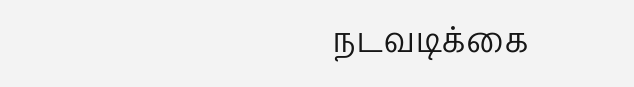நடவடிக்கை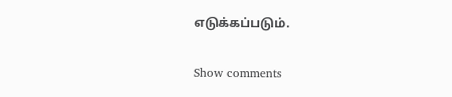எடுக்கப்படும்.

Show comments